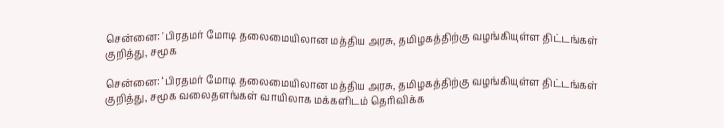சென்னை: 'பிரதமர் மோடி தலைமையிலான மத்திய அரசு, தமிழகத்திற்கு வழங்கியுள்ள திட்டங்கள் குறித்து, சமூக

சென்னை: ‘பிரதமர் மோடி தலைமையிலான மத்திய அரசு, தமிழகத்திற்கு வழங்கியுள்ள திட்டங்கள் குறித்து, சமூக வலைதளங்கள் வாயிலாக மக்களிடம் தெரிவிக்க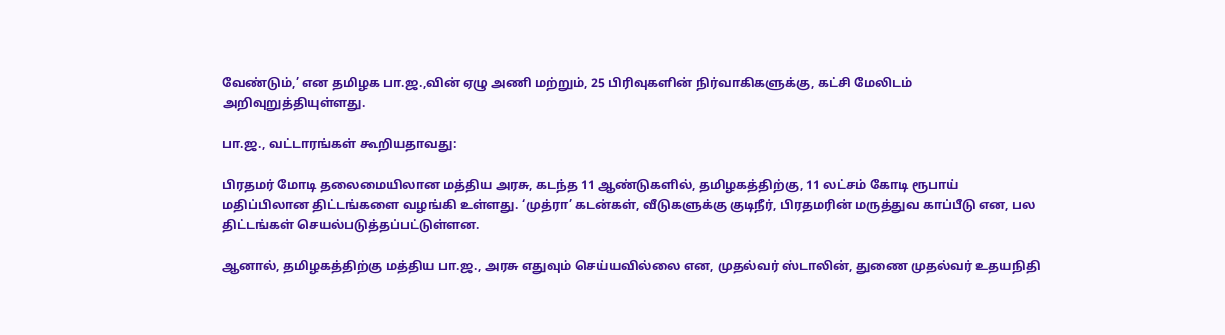வேண்டும்,’ என தமிழக பா.ஜ.,வின் ஏழு அணி மற்றும், 25 பிரிவுகளின் நிர்வாகிகளுக்கு, கட்சி மேலிடம் அறிவுறுத்தியுள்ளது.

பா.ஜ., வட்டாரங்கள் கூறியதாவது:

பிரதமர் மோடி தலைமையிலான மத்திய அரசு, கடந்த 11 ஆண்டுகளில், தமிழகத்திற்கு, 11 லட்சம் கோடி ரூபாய் மதிப்பிலான திட்டங்களை வழங்கி உள்ளது. ‘முத்ரா’ கடன்கள், வீடுகளுக்கு குடிநீர், பிரதமரின் மருத்துவ காப்பீடு என, பல திட்டங்கள் செயல்படுத்தப்பட்டுள்ளன.

ஆனால், தமிழகத்திற்கு மத்திய பா.ஜ., அரசு எதுவும் செய்யவில்லை என, முதல்வர் ஸ்டாலின், துணை முதல்வர் உதயநிதி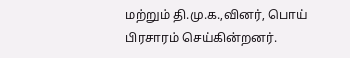மற்றும் தி.மு.க.,வினர், பொய் பிரசாரம் செய்கின்றனர்.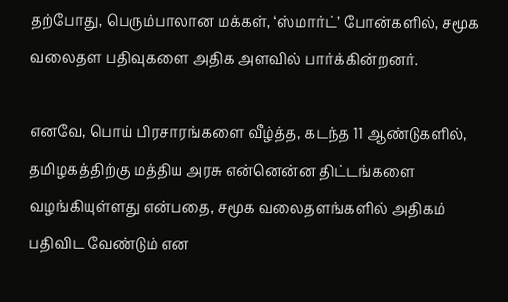தற்போது, பெரும்பாலான மக்கள், ‘ஸ்மார்ட்’ போன்களில், சமூக வலைதள பதிவுகளை அதிக அளவில் பார்க்கின்றனர்.

எனவே, பொய் பிரசாரங்களை வீழ்த்த, கடந்த 11 ஆண்டுகளில், தமிழகத்திற்கு மத்திய அரசு என்னென்ன திட்டங்களை வழங்கியுள்ளது என்பதை, சமூக வலைதளங்களில் அதிகம் பதிவிட வேண்டும் என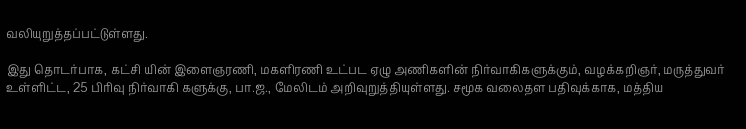வலியுறுத்தப்பட்டுள்ளது.

இது தொடர்பாக, கட்சி யின் இளைஞரணி, மகளிரணி உட்பட ஏழு அணிகளின் நிர்வாகிகளுக்கும், வழக்கறிஞர், மருத்துவர் உள்ளிட்ட, 25 பிரிவு நிர்வாகி களுக்கு, பா.ஜ., மேலிடம் அறிவுறுத்தியுள்ளது. சமூக வலைதள பதிவுக்காக, மத்திய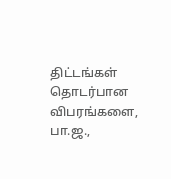திட்டங்கள் தொடர்பான விபரங்களை, பா.ஜ.,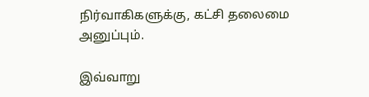நிர்வாகிகளுக்கு, கட்சி தலைமை அனுப்பும்.

இவ்வாறு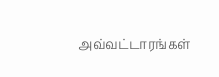அவ்வட்டாரங்கள்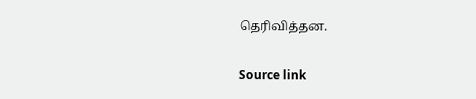தெரிவித்தன.

Source link